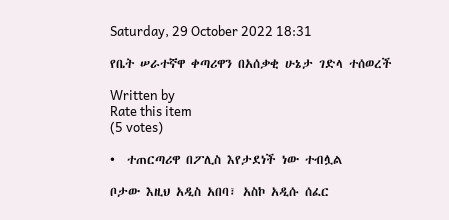Saturday, 29 October 2022 18:31

የቤት ሠራተኛዋ ቀጣሪዋን በአሰቃቂ ሁኔታ ገድላ ተሰወረች

Written by
Rate this item
(5 votes)

•  ተጠርጣሪዋ በፖሊስ እየታደነች ነው ተብሏል

ቦታው እዚህ አዲስ አበባ፣ አስኮ አዲሱ ሰፈር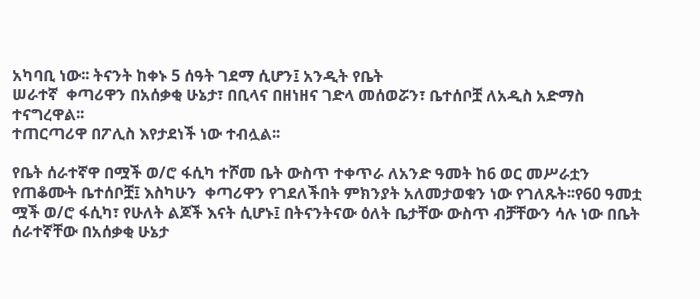አካባቢ ነው፡፡ ትናንት ከቀኑ 5 ሰዓት ገደማ ሲሆን፤ አንዲት የቤት
ሠራተኛ  ቀጣሪዋን በአሰቃቂ ሁኔታ፣ በቢላና በዘነዘና ገድላ መሰወሯን፣ ቤተሰቦቿ ለአዲስ አድማስ ተናግረዋል፡፡
ተጠርጣሪዋ በፖሊስ እየታደነች ነው ተብሏል፡፡

የቤት ሰራተኛዋ በሟች ወ/ሮ ፋሲካ ተሾመ ቤት ውስጥ ተቀጥራ ለአንድ ዓመት ከ6 ወር መሥራቷን የጠቆሙት ቤተሰቦቿ፤ እስካሁን  ቀጣሪዋን የገደለችበት ምክንያት አለመታወቁን ነው የገለጹት፡፡የ60 ዓመቷ ሟች ወ/ሮ ፋሲካ፣ የሁለት ልጆች እናት ሲሆኑ፤ በትናንትናው ዕለት ቤታቸው ውስጥ ብቻቸውን ሳሉ ነው በቤት ሰራተኛቸው በአሰቃቂ ሁኔታ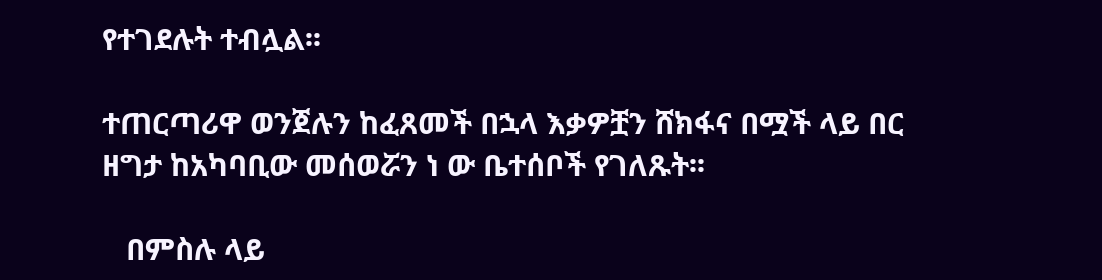የተገደሉት ተብሏል፡፡

ተጠርጣሪዋ ወንጀሉን ከፈጸመች በኋላ እቃዎቿን ሸክፋና በሟች ላይ በር ዘግታ ከአካባቢው መሰወሯን ነ ው ቤተሰቦች የገለጹት፡፡

   በምስሉ ላይ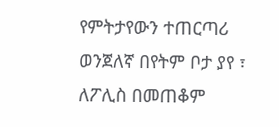የምትታየውን ተጠርጣሪ  ወንጀለኛ በየትም ቦታ ያየ ፣ ለፖሊስ በመጠቆም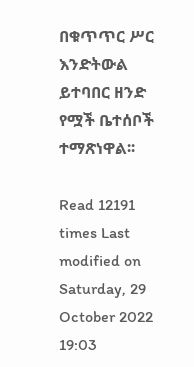በቁጥጥር ሥር እንድትውል ይተባበር ዘንድ የሟች ቤተሰቦች ተማጽነዋል፡፡

Read 12191 times Last modified on Saturday, 29 October 2022 19:03